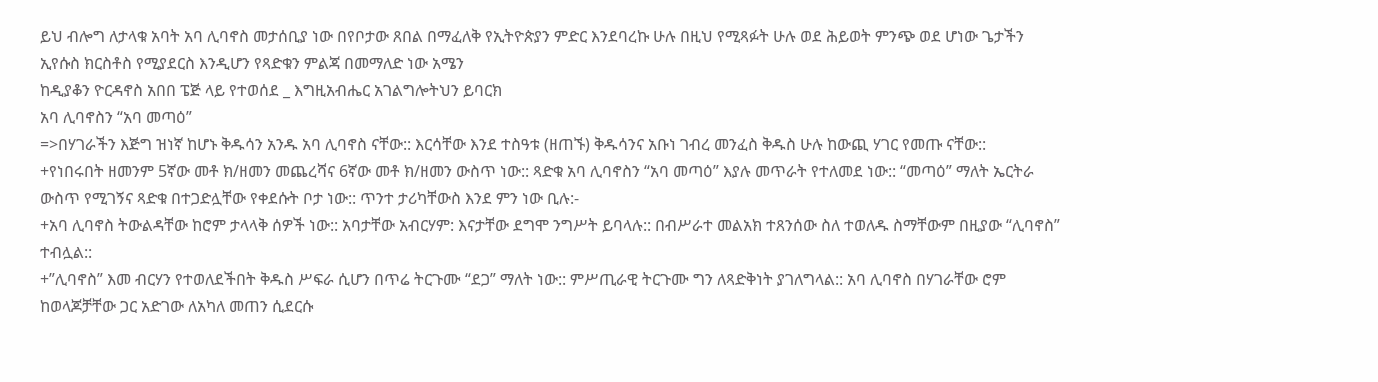ይህ ብሎግ ለታላቁ አባት አባ ሊባኖስ መታሰቢያ ነው በየቦታው ጸበል በማፈለቅ የኢትዮጵያን ምድር እንደባረኩ ሁሉ በዚህ የሚጻፉት ሁሉ ወደ ሕይወት ምንጭ ወደ ሆነው ጌታችን ኢየሱስ ክርስቶስ የሚያደርስ እንዲሆን የጻድቁን ምልጃ በመማለድ ነው አሜን
ከዲያቆን ዮርዳኖስ አበበ ፔጅ ላይ የተወሰደ _ እግዚአብሔር አገልግሎትህን ይባርክ
አባ ሊባኖስን “አባ መጣዕ”
=>በሃገራችን እጅግ ዝነኛ ከሆኑ ቅዱሳን አንዱ አባ ሊባኖስ ናቸው:: እርሳቸው እንደ ተስዓቱ (ዘጠኙ) ቅዱሳንና አቡነ ገብረ መንፈስ ቅዱስ ሁሉ ከውጪ ሃገር የመጡ ናቸው::
+የነበሩበት ዘመንም 5ኛው መቶ ክ/ዘመን መጨረሻና 6ኛው መቶ ክ/ዘመን ውስጥ ነው:: ጻድቁ አባ ሊባኖስን “አባ መጣዕ” እያሉ መጥራት የተለመደ ነው:: “መጣዕ” ማለት ኤርትራ ውስጥ የሚገኝና ጻድቁ በተጋድሏቸው የቀደሱት ቦታ ነው:: ጥንተ ታሪካቸውስ እንደ ምን ነው ቢሉ:-
+አባ ሊባኖስ ትውልዳቸው ከሮም ታላላቅ ሰዎች ነው:: አባታቸው አብርሃም: እናታቸው ደግሞ ንግሥት ይባላሉ:: በብሥራተ መልአክ ተጸንሰው ስለ ተወለዱ ስማቸውም በዚያው “ሊባኖስ” ተብሏል::
+”ሊባኖስ” እመ ብርሃን የተወለደችበት ቅዱስ ሥፍራ ሲሆን በጥሬ ትርጉሙ “ደጋ” ማለት ነው:: ምሥጢራዊ ትርጉሙ ግን ለጻድቅነት ያገለግላል:: አባ ሊባኖስ በሃገራቸው ሮም ከወላጆቻቸው ጋር አድገው ለአካለ መጠን ሲደርሱ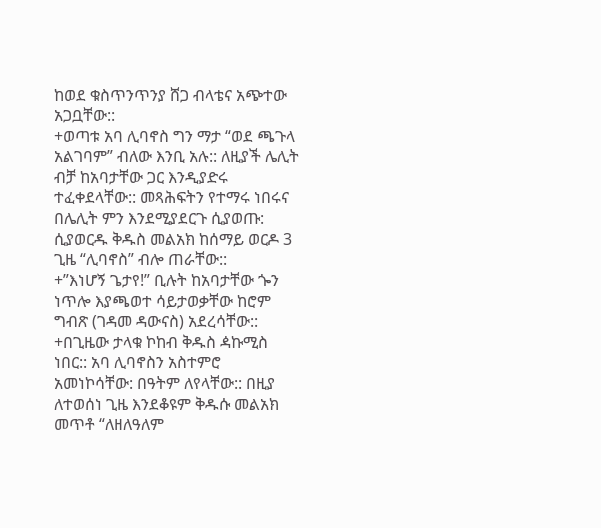ከወደ ቁስጥንጥንያ ሸጋ ብላቴና አጭተው አጋቧቸው::
+ወጣቱ አባ ሊባኖስ ግን ማታ “ወደ ጫጉላ አልገባም” ብለው እንቢ አሉ:: ለዚያች ሌሊት ብቻ ከአባታቸው ጋር እንዲያድሩ ተፈቀደላቸው:: መጻሕፍትን የተማሩ ነበሩና በሌሊት ምን እንደሚያደርጉ ሲያወጡ: ሲያወርዱ ቅዱስ መልአክ ከሰማይ ወርዶ 3 ጊዜ “ሊባኖስ” ብሎ ጠራቸው::
+”እነሆኝ ጌታየ!” ቢሉት ከአባታቸው ጐን ነጥሎ እያጫወተ ሳይታወቃቸው ከሮም ግብጽ (ገዳመ ዳውናስ) አደረሳቸው::
+በጊዜው ታላቁ ኮከብ ቅዱስ ዻኩሚስ ነበር:: አባ ሊባኖስን አስተምሮ አመነኮሳቸው: በዓትም ለየላቸው:: በዚያ ለተወሰነ ጊዜ እንደቆዩም ቅዱሱ መልአክ መጥቶ “ለዘለዓለም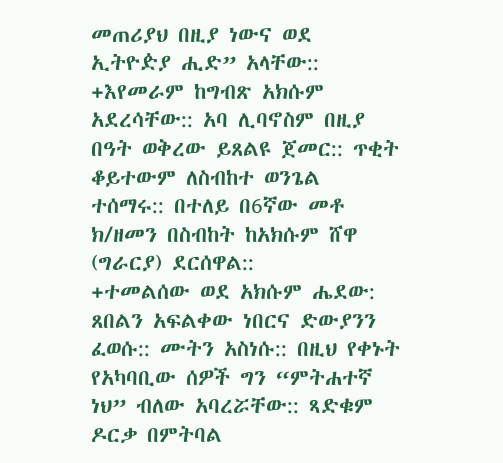መጠሪያህ በዚያ ነውና ወደ ኢትዮዽያ ሒድ” አላቸው::
+እየመራም ከግብጽ አክሱም አደረሳቸው:: አባ ሊባኖስም በዚያ በዓት ወቅረው ይጸልዩ ጀመር:: ጥቂት ቆይተውም ለስብከተ ወንጌል ተሰማሩ:: በተለይ በ6ኛው መቶ ክ/ዘመን በስብከት ከአክሱም ሸዋ (ግራርያ) ደርሰዋል::
+ተመልሰው ወደ አክሱም ሔደው: ጸበልን አፍልቀው ነበርና ድውያንን ፈወሱ:: ሙትን አስነሱ:: በዚህ የቀኑት የአካባቢው ሰዎች ግን “ምትሐተኛ ነህ” ብለው አባረሯቸው:: ጻድቁም ዶርቃ በምትባል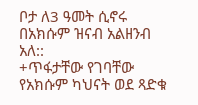ቦታ ለ3 ዓመት ሲኖሩ በአክሱም ዝናብ አልዘንብ አለ::
+ጥፋታቸው የገባቸው የአክሱም ካህናት ወደ ጻድቁ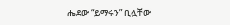ሔደው “ይማሩን” ቢሏቸው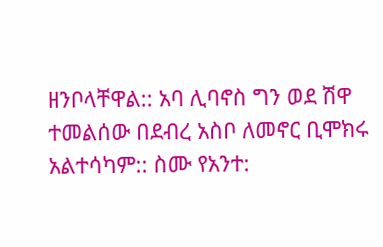ዘንቦላቸዋል:: አባ ሊባኖስ ግን ወደ ሽዋ ተመልሰው በደብረ አስቦ ለመኖር ቢሞክሩ አልተሳካም:: ስሙ የአንተ: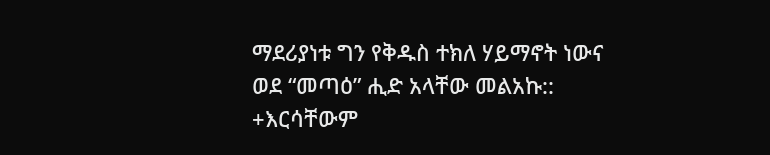ማደሪያነቱ ግን የቅዱስ ተክለ ሃይማኖት ነውና ወደ “መጣዕ” ሒድ አላቸው መልአኩ::
+እርሳቸውም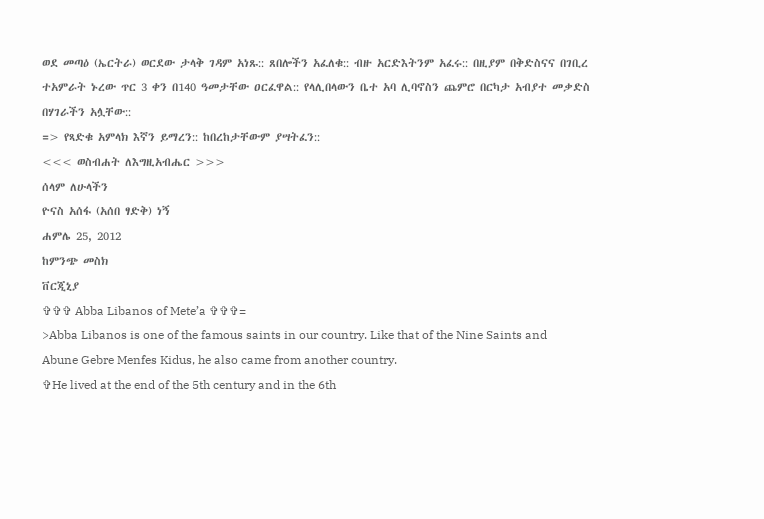ወደ መጣዕ (ኤርትራ) ወርደው ታላቅ ገዳም አነጹ:: ጸበሎችን አፈለቁ:: ብዙ አርድእትንም አፈሩ:: በዚያም በቅድስናና በገቢረ ተአምራት ኑረው ጥር 3 ቀን በ140 ዓመታቸው ዐርፈዋል:: የላሊበላውን ቤተ አባ ሊባኖስን ጨምሮ በርካታ አብያተ መቃድስ በሃገራችን አሏቸው::
=> የጻድቁ አምላክ እኛን ይማረን:: ከበረከታቸውም ያሣትፈን::
<<< ወስብሐት ለእግዚአብሔር >>>
ሰላም ለሁላችን
ዮናስ አሰፋ (አሰበ ፃድቅ) ነኝ
ሐምሌ 25, 2012
ከምንጭ መስክ
ቨርጂኒያ
✞✞✞ Abba Libanos of Mete’a ✞✞✞=
>Abba Libanos is one of the famous saints in our country. Like that of the Nine Saints and Abune Gebre Menfes Kidus, he also came from another country.
✞He lived at the end of the 5th century and in the 6th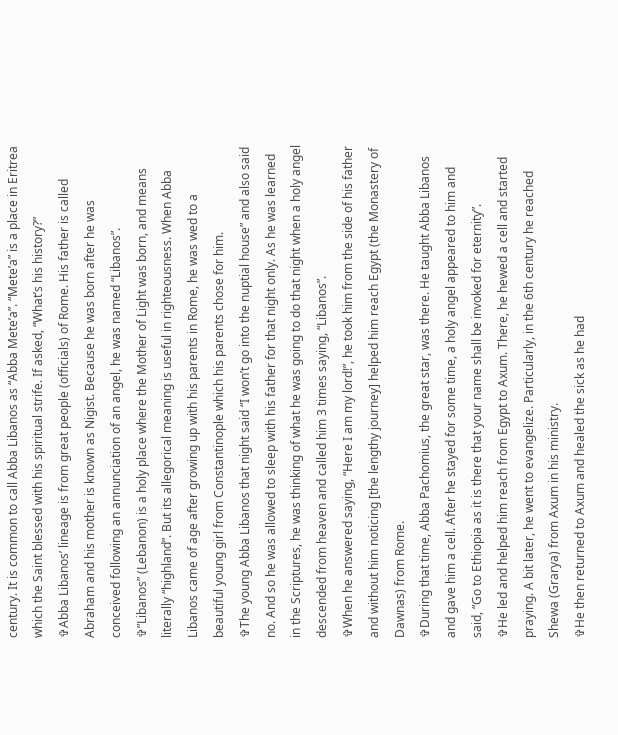century. It is common to call Abba Libanos as “Abba Mete’a”. “Mete’a” is a place in Eritrea which the Saint blessed with his spiritual strife. If asked, “What’s his history?”
✞Abba Libanos’ lineage is from great people (officials) of Rome. His father is called Abraham and his mother is known as Nigist. Because he was born after he was conceived following an annunciation of an angel, he was named “Libanos”.
✞”Libanos” (Lebanon) is a holy place where the Mother of Light was born, and means literally “highland”. But its allegorical meaning is useful in righteousness. When Abba Libanos came of age after growing up with his parents in Rome, he was wed to a beautiful young girl from Constantinople which his parents chose for him.
✞The young Abba Libanos that night said “I won’t go into the nuptial house” and also said no. And so he was allowed to sleep with his father for that night only. As he was learned in the Scriptures, he was thinking of what he was going to do that night when a holy angel descended from heaven and called him 3 times saying, “Libanos”.
✞When he answered saying, “Here I am my lord!”, he took him from the side of his father and without him noticing [the lengthy journey] helped him reach Egypt (the Monastery of Dawnas) from Rome.
✞During that time, Abba Pachomius, the great star, was there. He taught Abba Libanos and gave him a cell. After he stayed for some time, a holy angel appeared to him and said, “Go to Ethiopia as it is there that your name shall be invoked for eternity”.
✞He led and helped him reach from Egypt to Axum. There, he hewed a cell and started praying. A bit later, he went to evangelize. Particularly, in the 6th century he reached Shewa (Grarya) from Axum in his ministry.
✞He then returned to Axum and healed the sick as he had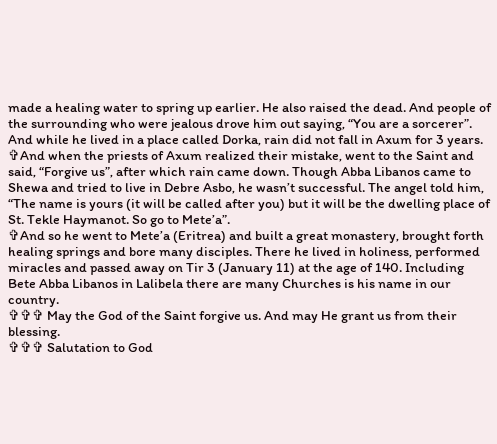made a healing water to spring up earlier. He also raised the dead. And people of the surrounding who were jealous drove him out saying, “You are a sorcerer”. And while he lived in a place called Dorka, rain did not fall in Axum for 3 years.
✞And when the priests of Axum realized their mistake, went to the Saint and said, “Forgive us”, after which rain came down. Though Abba Libanos came to Shewa and tried to live in Debre Asbo, he wasn’t successful. The angel told him, “The name is yours (it will be called after you) but it will be the dwelling place of St. Tekle Haymanot. So go to Mete’a”.
✞And so he went to Mete’a (Eritrea) and built a great monastery, brought forth healing springs and bore many disciples. There he lived in holiness, performed miracles and passed away on Tir 3 (January 11) at the age of 140. Including Bete Abba Libanos in Lalibela there are many Churches is his name in our country.
✞✞✞ May the God of the Saint forgive us. And may He grant us from their blessing.
✞✞✞ Salutation to God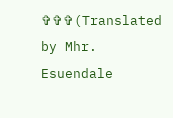✞✞✞(Translated by Mhr. Esuendale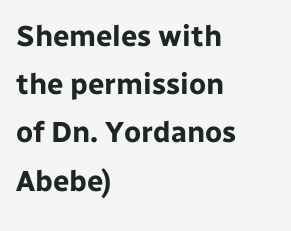Shemeles with the permission of Dn. Yordanos Abebe)